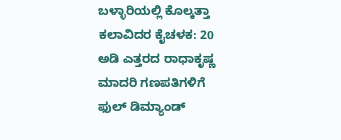ಬಳ್ಳಾರಿಯಲ್ಲಿ ಕೊಲ್ಕತ್ತಾ ಕಲಾವಿದರ ಕೈಚಳಕ: 20 ಅಡಿ ಎತ್ತರದ ರಾಧಾಕೃಷ್ಣ ಮಾದರಿ ಗಣಪತಿಗಳಿಗೆ ಫುಲ್ ಡಿಮ್ಯಾಂಡ್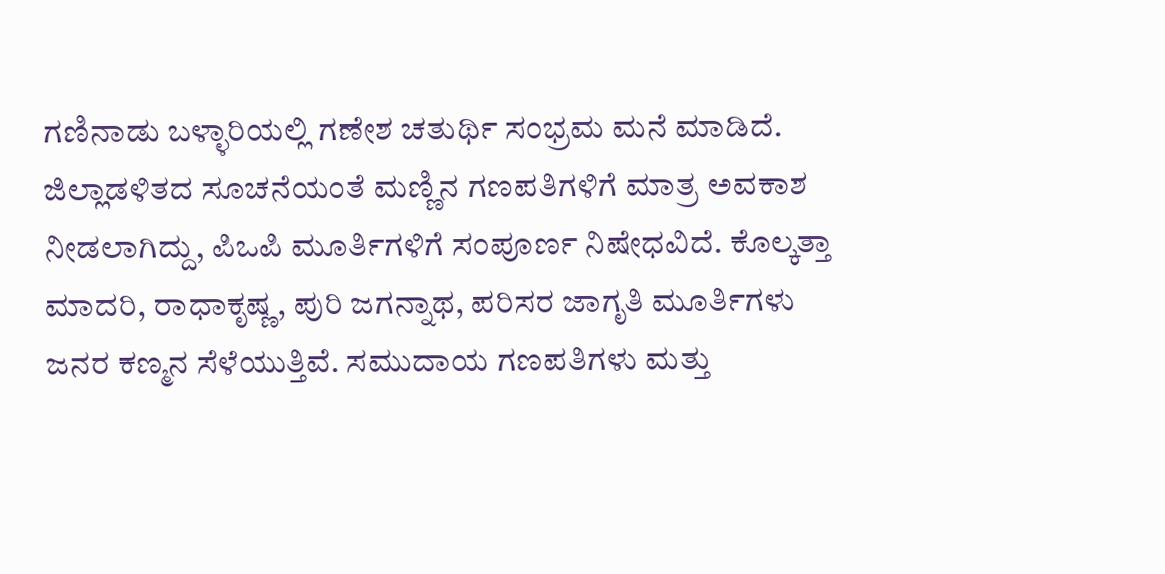ಗಣಿನಾಡು ಬಳ್ಳಾರಿಯಲ್ಲಿ ಗಣೇಶ ಚತುರ್ಥಿ ಸಂಭ್ರಮ ಮನೆ ಮಾಡಿದೆ. ಜಿಲ್ಲಾಡಳಿತದ ಸೂಚನೆಯಂತೆ ಮಣ್ಣಿನ ಗಣಪತಿಗಳಿಗೆ ಮಾತ್ರ ಅವಕಾಶ ನೀಡಲಾಗಿದ್ದು, ಪಿಒಪಿ ಮೂರ್ತಿಗಳಿಗೆ ಸಂಪೂರ್ಣ ನಿಷೇಧವಿದೆ. ಕೊಲ್ಕತ್ತಾ ಮಾದರಿ, ರಾಧಾಕೃಷ್ಣ, ಪುರಿ ಜಗನ್ನಾಥ, ಪರಿಸರ ಜಾಗೃತಿ ಮೂರ್ತಿಗಳು ಜನರ ಕಣ್ಮನ ಸೆಳೆಯುತ್ತಿವೆ. ಸಮುದಾಯ ಗಣಪತಿಗಳು ಮತ್ತು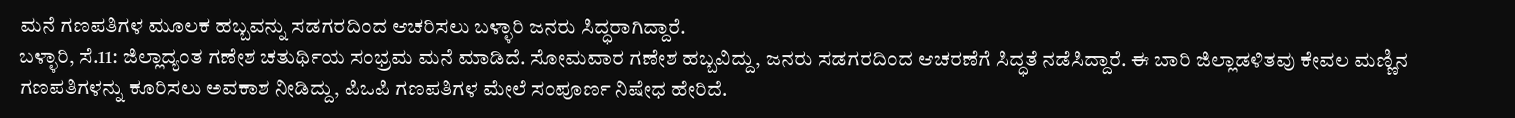ಮನೆ ಗಣಪತಿಗಳ ಮೂಲಕ ಹಬ್ಬವನ್ನು ಸಡಗರದಿಂದ ಆಚರಿಸಲು ಬಳ್ಳಾರಿ ಜನರು ಸಿದ್ಧರಾಗಿದ್ದಾರೆ.
ಬಳ್ಳಾರಿ, ಸೆ.11: ಜಿಲ್ಲಾದ್ಯಂತ ಗಣೇಶ ಚತುರ್ಥಿಯ ಸಂಭ್ರಮ ಮನೆ ಮಾಡಿದೆ. ಸೋಮವಾರ ಗಣೇಶ ಹಬ್ಬವಿದ್ದು, ಜನರು ಸಡಗರದಿಂದ ಆಚರಣೆಗೆ ಸಿದ್ಧತೆ ನಡೆಸಿದ್ದಾರೆ. ಈ ಬಾರಿ ಜಿಲ್ಲಾಡಳಿತವು ಕೇವಲ ಮಣ್ಣಿನ ಗಣಪತಿಗಳನ್ನು ಕೂರಿಸಲು ಅವಕಾಶ ನೀಡಿದ್ದು, ಪಿಒಪಿ ಗಣಪತಿಗಳ ಮೇಲೆ ಸಂಪೂರ್ಣ ನಿಷೇಧ ಹೇರಿದೆ.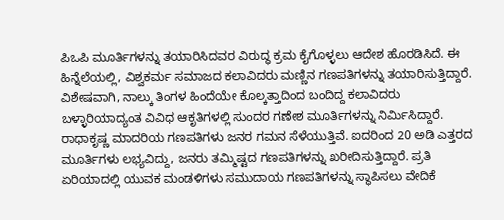ಪಿಒಪಿ ಮೂರ್ತಿಗಳನ್ನು ತಯಾರಿಸಿದವರ ವಿರುದ್ಧ ಕ್ರಮ ಕೈಗೊಳ್ಳಲು ಆದೇಶ ಹೊರಡಿಸಿದೆ. ಈ ಹಿನ್ನೆಲೆಯಲ್ಲಿ, ವಿಶ್ವಕರ್ಮ ಸಮಾಜದ ಕಲಾವಿದರು ಮಣ್ಣಿನ ಗಣಪತಿಗಳನ್ನು ತಯಾರಿಸುತ್ತಿದ್ದಾರೆ. ವಿಶೇಷವಾಗಿ, ನಾಲ್ಕು ತಿಂಗಳ ಹಿಂದೆಯೇ ಕೊಲ್ಕತ್ತಾದಿಂದ ಬಂದಿದ್ದ ಕಲಾವಿದರು ಬಳ್ಳಾರಿಯಾದ್ಯಂತ ವಿವಿಧ ಆಕೃತಿಗಳಲ್ಲಿ ಸುಂದರ ಗಣೇಶ ಮೂರ್ತಿಗಳನ್ನು ನಿರ್ಮಿಸಿದ್ದಾರೆ. ರಾಧಾಕೃಷ್ಣ ಮಾದರಿಯ ಗಣಪತಿಗಳು ಜನರ ಗಮನ ಸೆಳೆಯುತ್ತಿವೆ. ಐದರಿಂದ 20 ಅಡಿ ಎತ್ತರದ ಮೂರ್ತಿಗಳು ಲಭ್ಯವಿದ್ದು, ಜನರು ತಮ್ಮಿಷ್ಟದ ಗಣಪತಿಗಳನ್ನು ಖರೀದಿಸುತ್ತಿದ್ದಾರೆ. ಪ್ರತಿ ಏರಿಯಾದಲ್ಲಿ ಯುವಕ ಮಂಡಳಿಗಳು ಸಮುದಾಯ ಗಣಪತಿಗಳನ್ನು ಸ್ಥಾಪಿಸಲು ವೇದಿಕೆ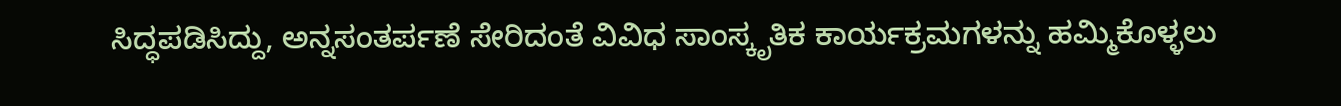ಸಿದ್ಧಪಡಿಸಿದ್ದು, ಅನ್ನಸಂತರ್ಪಣೆ ಸೇರಿದಂತೆ ವಿವಿಧ ಸಾಂಸ್ಕೃತಿಕ ಕಾರ್ಯಕ್ರಮಗಳನ್ನು ಹಮ್ಮಿಕೊಳ್ಳಲು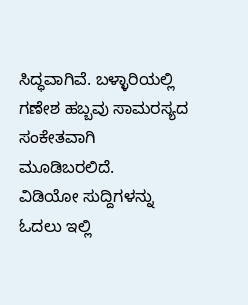ಸಿದ್ಧವಾಗಿವೆ. ಬಳ್ಳಾರಿಯಲ್ಲಿ ಗಣೇಶ ಹಬ್ಬವು ಸಾಮರಸ್ಯದ ಸಂಕೇತವಾಗಿ ಮೂಡಿಬರಲಿದೆ.
ವಿಡಿಯೋ ಸುದ್ದಿಗಳನ್ನು ಓದಲು ಇಲ್ಲಿ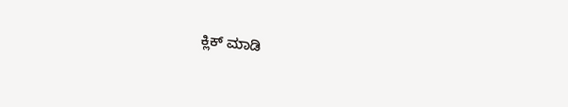ಕ್ಲಿಕ್ ಮಾಡಿ